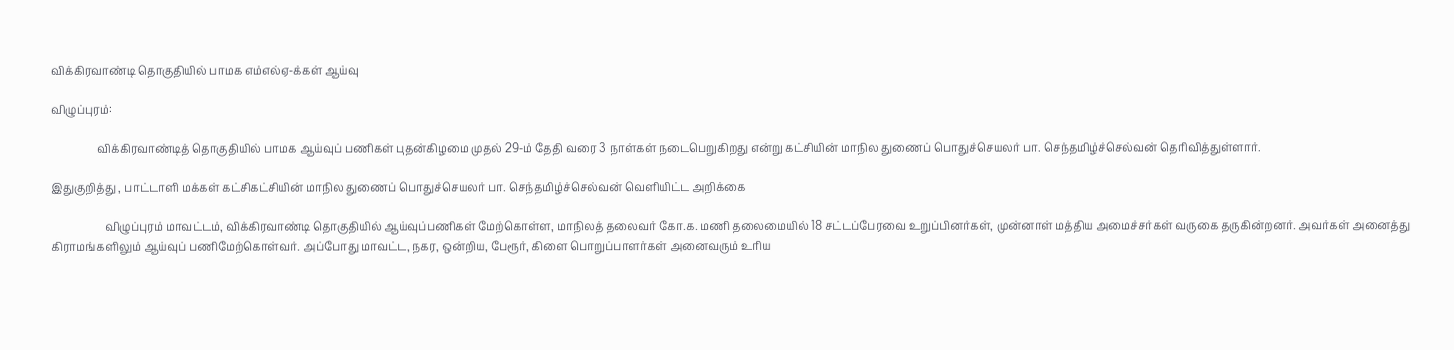விக்கிரவாண்டி தொகுதியில் பாமக எம்எல்ஏ-க்கள் ஆய்வு

விழுப்புரம்:

                 விக்கிரவாண்டித் தொகுதியில் பாமக ஆய்வுப் பணிகள் புதன்கிழமை முதல் 29-ம் தேதி வரை 3 நாள்கள் நடைபெறுகிறது என்று கட்சியின் மாநில துணைப் பொதுச்செயலர் பா. செந்தமிழ்ச்செல்வன் தெரிவித்துள்ளார்.

இதுகுறித்து , பாட்டாளி மக்கள் கட்சிகட்சியின் மாநில துணைப் பொதுச்செயலர் பா. செந்தமிழ்ச்செல்வன் வெளியிட்ட அறிக்கை

                    விழுப்புரம் மாவட்டம், விக்கிரவாண்டி தொகுதியில் ஆய்வுப்பணிகள் மேற்கொள்ள, மாநிலத் தலைவர் கோ.க. மணி தலைமையில் 18 சட்டப்பேரவை உறுப்பினர்கள், முன்னாள் மத்திய அமைச்சர்கள் வருகை தருகின்றனர். அவர்கள் அனைத்து கிராமங்களிலும் ஆய்வுப் பணிமேற்கொள்வர். அப்போது மாவட்ட, நகர, ஒன்றிய, பேரூர், கிளை பொறுப்பாளர்கள் அனைவரும் உரிய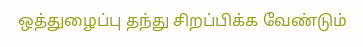ஒத்துழைப்பு தந்து சிறப்பிக்க வேண்டும்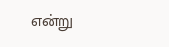என்று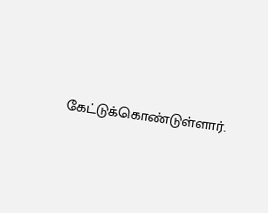கேட்டுக்கொண்டுள்ளார்.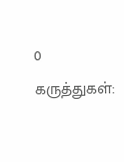0 கருத்துகள்: